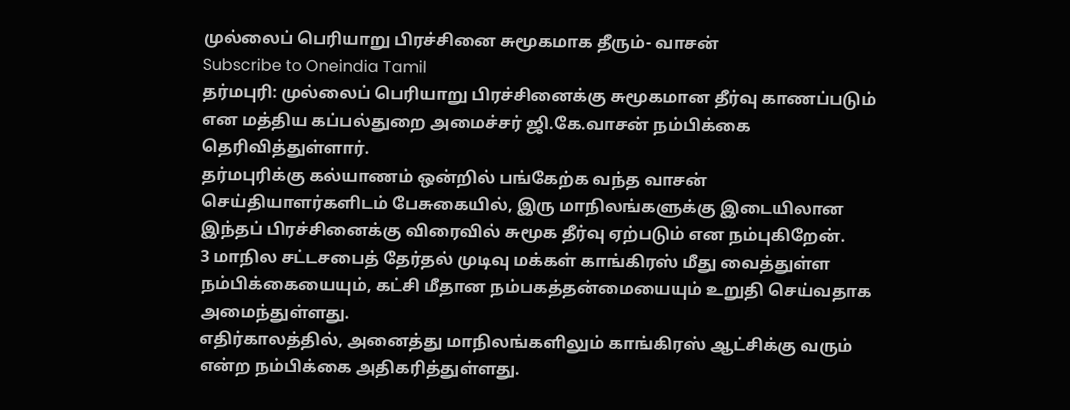முல்லைப் பெரியாறு பிரச்சினை சுமூகமாக தீரும்- வாசன்
Subscribe to Oneindia Tamil
தர்மபுரி: முல்லைப் பெரியாறு பிரச்சினைக்கு சுமூகமான தீர்வு காணப்படும் என மத்திய கப்பல்துறை அமைச்சர் ஜி.கே.வாசன் நம்பிக்கை தெரிவித்துள்ளார்.
தர்மபுரிக்கு கல்யாணம் ஒன்றில் பங்கேற்க வந்த வாசன் செய்தியாளர்களிடம் பேசுகையில், இரு மாநிலங்களுக்கு இடையிலான இந்தப் பிரச்சினைக்கு விரைவில் சுமூக தீர்வு ஏற்படும் என நம்புகிறேன்.
3 மாநில சட்டசபைத் தேர்தல் முடிவு மக்கள் காங்கிரஸ் மீது வைத்துள்ள நம்பிக்கையையும், கட்சி மீதான நம்பகத்தன்மையையும் உறுதி செய்வதாக அமைந்துள்ளது.
எதிர்காலத்தில், அனைத்து மாநிலங்களிலும் காங்கிரஸ் ஆட்சிக்கு வரும் என்ற நம்பிக்கை அதிகரித்துள்ளது.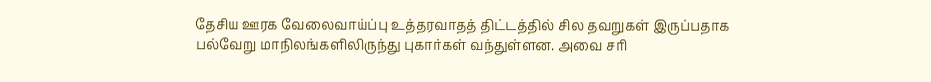தேசிய ஊரக வேலைவாய்ப்பு உத்தரவாதத் திட்டத்தில் சில தவறுகள் இருப்பதாக பல்வேறு மாநிலங்களிலிருந்து புகார்கள் வந்துள்ளன. அவை சரி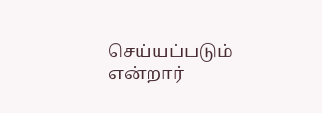செய்யப்படும் என்றார்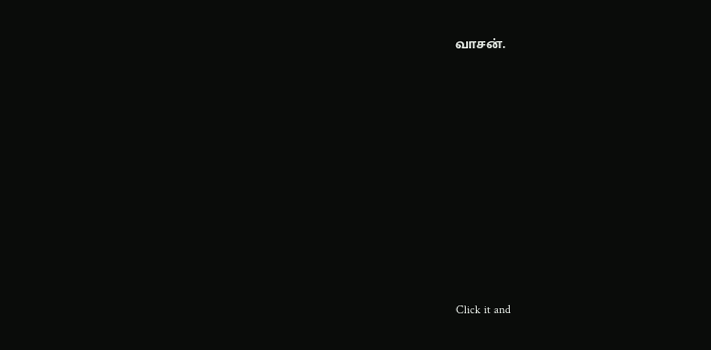வாசன்.












Click it and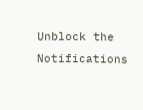Unblock the Notifications